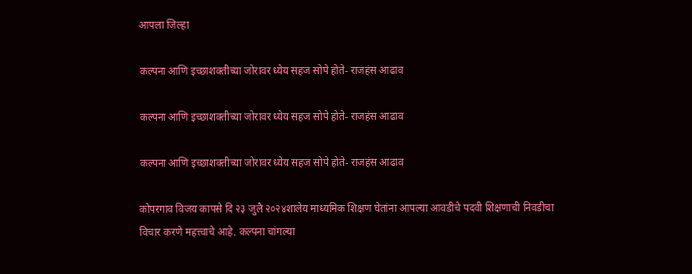आपला जिल्हा

कल्पना आणि इच्छाशक्तीच्या जोरावर ध्येय सहज सोपे होते- राजहंस आढाव

कल्पना आणि इच्छाशक्तीच्या जोरावर ध्येय सहज सोपे होते- राजहंस आढाव

कल्पना आणि इच्छाशक्तीच्या जोरावर ध्येय सहज सोपे होते- राजहंस आढाव

कोपरगाव विजय कापसे दि २३ जुलै २०२४शालेय माध्यमिक शिक्षण घेतांना आपल्या आवडीचे पदवी शिक्षणाची निवडीचा विचार करणे महत्त्वाचे आहे. कल्पना चांगल्या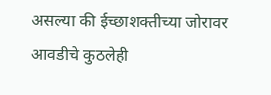असल्या की ईच्छाशक्तीच्या जोरावर आवडीचे कुठलेही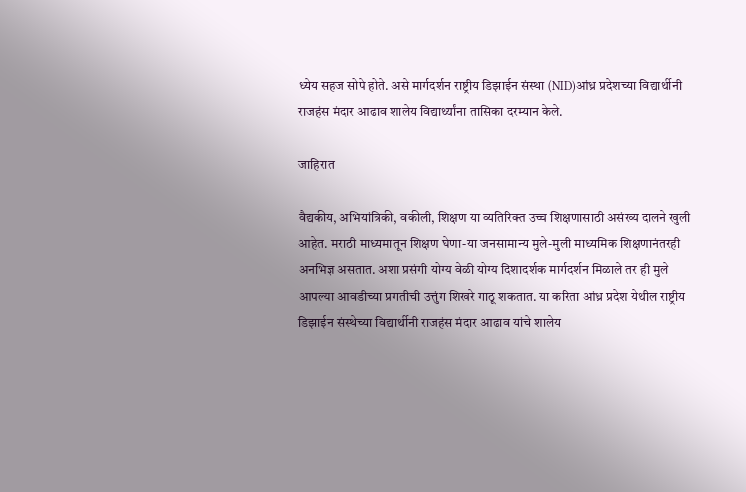ध्येय सहज सोपे होते. असे मार्गदर्शन राष्ट्रीय डिझाईन संस्था (NID)आंध्र प्रदेशच्या विद्यार्थीनी राजहंस मंदार आढाव शालेय विद्यार्थ्यांना तासिका दरम्यान केले.

जाहिरात

वैद्यकीय, अभियांत्रिकी, वकीली, शिक्षण या व्यतिरिक्त उच्च शिक्षणासाठी असंख्य दालने खुली आहेत. मराठी माध्यमातून शिक्षण घेणा-या जनसामान्य मुले-मुली माध्यमिक शिक्षणानंतरही अनभिज्ञ असतात. अशा प्रसंगी योग्य वेळी योग्य दिशादर्शक मार्गदर्शन मिळाले तर ही मुले आपल्या आवडीच्या प्रगतीची उत्तुंग शिखरे गाठू शकतात. या करिता आंध्र प्रदेश येथील राष्ट्रीय डिझाईन संस्थेच्या विद्यार्थीनी राजहंस मंदार आढाव यांचे शालेय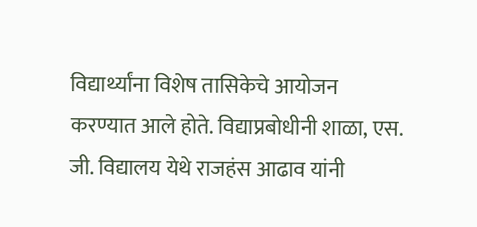विद्यार्थ्यांना विशेष तासिकेचे आयोजन करण्यात आले होते. विद्याप्रबोधीनी शाळा, एस. जी. विद्यालय येथे राजहंस आढाव यांनी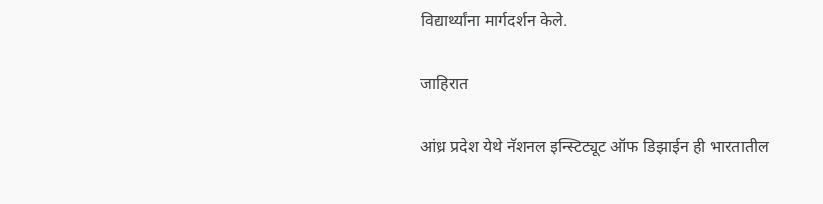विद्यार्थ्यांना मार्गदर्शन केले.

जाहिरात

आंध्र प्रदेश येथे नॅशनल इन्स्टिट्यूट ऑफ डिझाईन ही भारतातील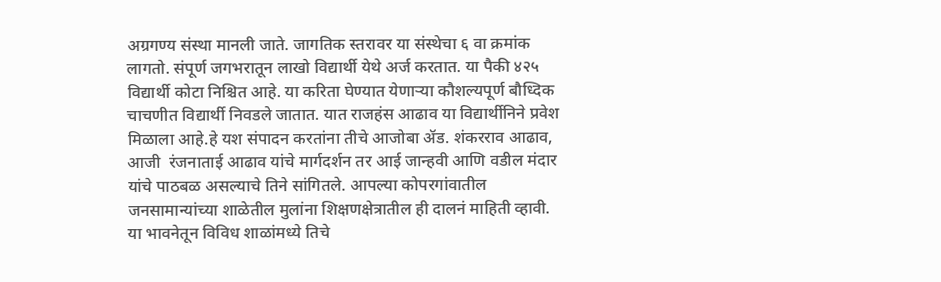अग्रगण्य संस्था मानली जाते. जागतिक स्तरावर या संस्थेचा ६ वा क्रमांक लागतो. संपूर्ण जगभरातून लाखो विद्यार्थी येथे अर्ज करतात. या पैकी ४२५ विद्यार्थी कोटा निश्चित आहे. या करिता घेण्यात येणाऱ्या कौशल्यपूर्ण बौध्दिक चाचणीत विद्यार्थी निवडले जातात. यात राजहंस आढाव या विद्यार्थीनिने प्रवेश मिळाला आहे.हे यश संपादन करतांना तीचे आजोबा ॲड. शंकरराव आढाव, आजी  रंजनाताई आढाव यांचे मार्गदर्शन तर आई जान्हवी आणि वडील मंदार यांचे पाठबळ असल्याचे तिने सांगितले. आपल्या कोपरगांवातील जनसामान्यांच्या शाळेतील मुलांना शिक्षणक्षेत्रातील ही दालनं माहिती व्हावी. या भावनेतून विविध शाळांमध्ये तिचे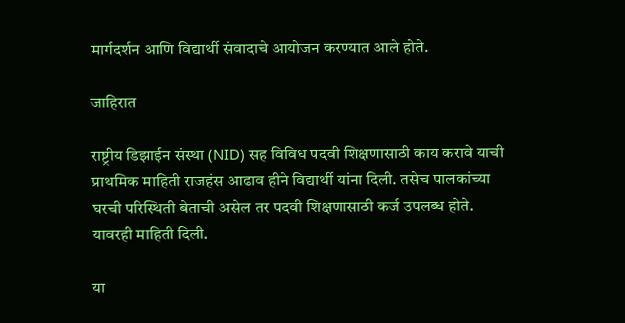मार्गदर्शन आणि विद्यार्थी संवादाचे आयोजन करण्यात आले होते.

जाहिरात

राष्ट्रीय डिझाईन संस्था (NID) सह विविध पदवी शिक्षणासाठी काय करावे याची प्राथमिक माहिती राजहंस आढाव हीने विद्यार्थी यांना दिली. तसेच पालकांच्या घरची परिस्थिती बेताची असेल तर पदवी शिक्षणासाठी कर्ज उपलब्ध होते. यावरही माहिती दिली.

या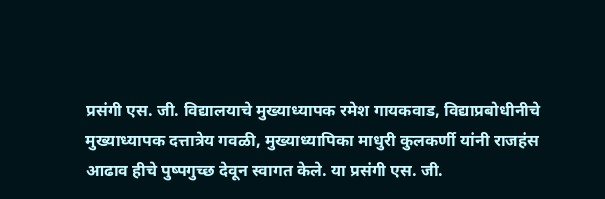प्रसंगी एस. जी. विद्यालयाचे मुख्याध्यापक रमेश गायकवाड, विद्याप्रबोधीनीचे मुख्याध्यापक दत्तात्रेय गवळी, मुख्याध्यापिका माधुरी कुलकर्णी यांनी राजहंस आढाव हीचे पुष्पगुच्छ देवून स्वागत केले. या प्रसंगी एस. जी.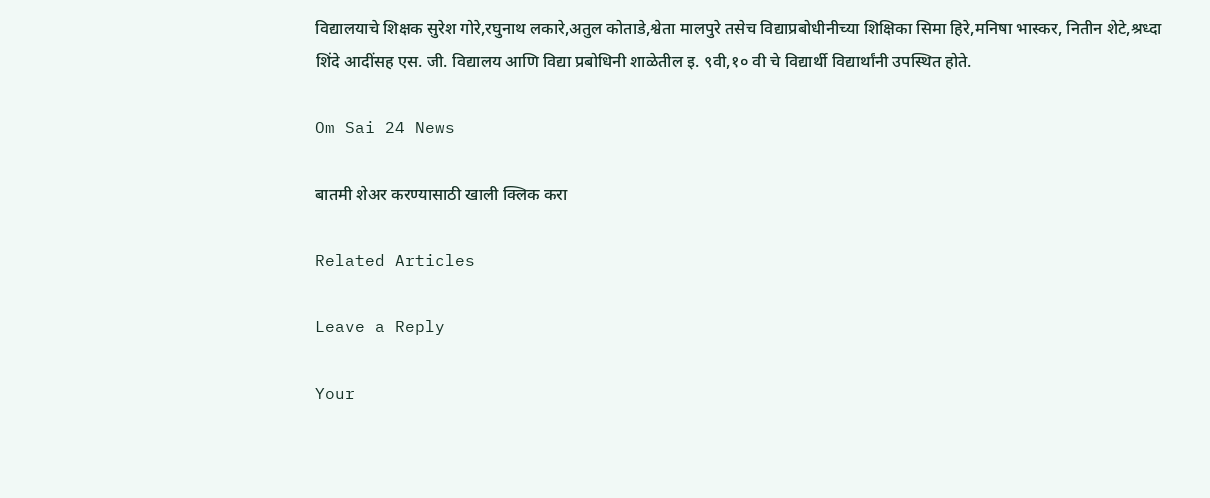विद्यालयाचे शिक्षक सुरेश गोरे,रघुनाथ लकारे,अतुल कोताडे,श्वेता मालपुरे तसेच विद्याप्रबोधीनीच्या शिक्षिका सिमा हिरे,मनिषा भास्कर, नितीन शेटे,श्रध्दा शिंदे आदींसह एस. जी. विद्यालय आणि विद्या प्रबोधिनी शाळेतील इ. ९वी,१० वी चे विद्यार्थी विद्यार्थांनी उपस्थित होते.

Om Sai 24 News

बातमी शेअर करण्यासाठी खाली क्लिक करा

Related Articles

Leave a Reply

Your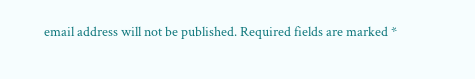email address will not be published. Required fields are marked *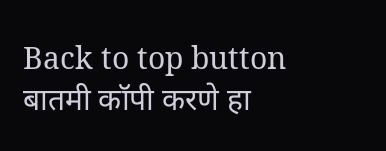Back to top button
बातमी कॉपी करणे हा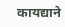कायद्याने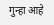गुन्हा आहे